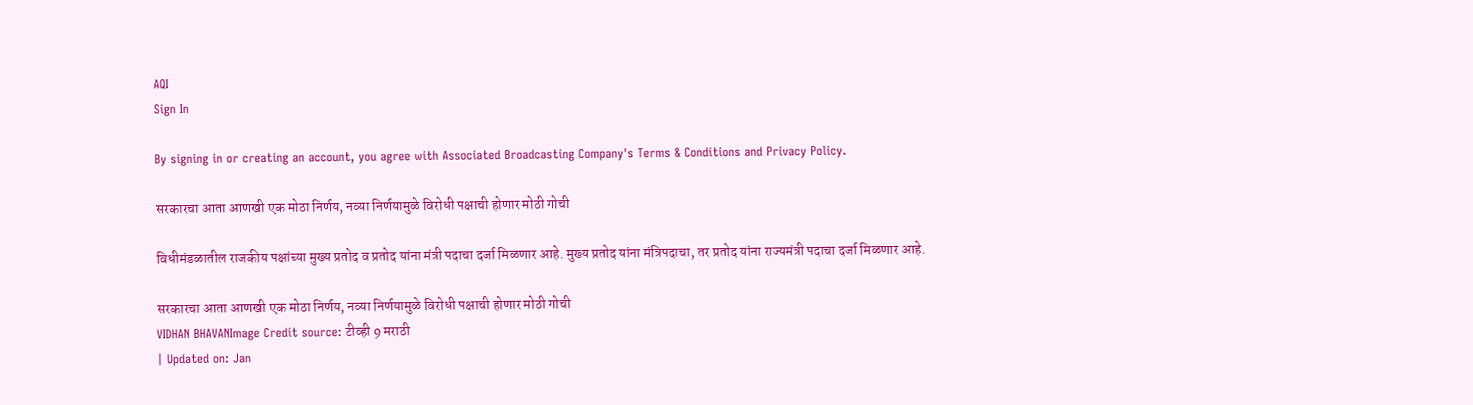AQI
Sign In

By signing in or creating an account, you agree with Associated Broadcasting Company's Terms & Conditions and Privacy Policy.

सरकारचा आता आणखी एक मोठा निर्णय, नव्या निर्णयामुळे विरोधी पक्षाची होणार मोठी गोची

विधीमंडळातील राजकीय पक्षांच्या मुख्य प्रतोद व प्रतोद यांना मंत्री पदाचा दर्जा मिळणार आहे. मुख्य प्रतोद यांना मंत्रिपदाचा, तर प्रतोद यांना राज्यमंत्री पदाचा दर्जा मिळणार आहे.

सरकारचा आता आणखी एक मोठा निर्णय, नव्या निर्णयामुळे विरोधी पक्षाची होणार मोठी गोची
VIDHAN BHAVANImage Credit source: टीव्ही 9 मराठी
| Updated on: Jan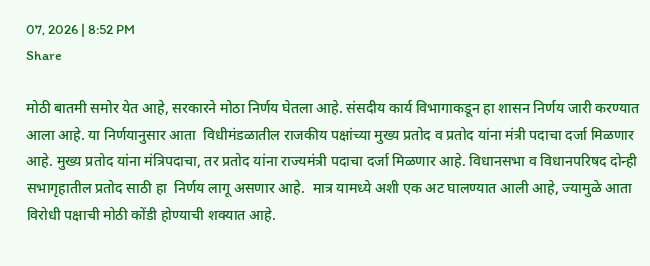07, 2026 | 8:52 PM
Share

मोठी बातमी समोर येत आहे, सरकारने मोठा निर्णय घेतला आहे. संसदीय कार्य विभागाकडून हा शासन निर्णय जारी करण्यात आला आहे. या निर्णयानुसार आता  विधीमंडळातील राजकीय पक्षांच्या मुख्य प्रतोद व प्रतोद यांना मंत्री पदाचा दर्जा मिळणार आहे. मुख्य प्रतोद यांना मंत्रिपदाचा, तर प्रतोद यांना राज्यमंत्री पदाचा दर्जा मिळणार आहे. विधानसभा व विधानपरिषद दोन्ही सभागृहातील प्रतोद साठी हा  निर्णय लागू असणार आहे.  मात्र यामध्ये अशी एक अट घालण्यात आली आहे, ज्यामुळे आता विरोधी पक्षाची मोठी कोंडी होण्याची शक्यात आहे.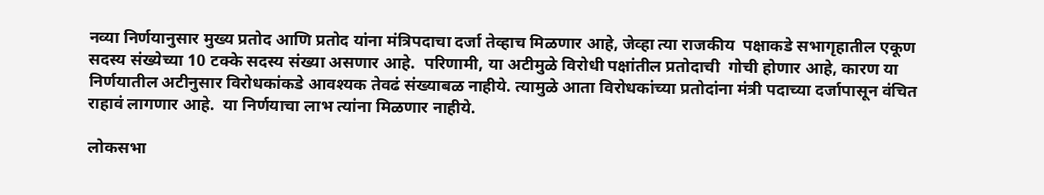नव्या निर्णयानुसार मुख्य प्रतोद आणि प्रतोद यांना मंत्रिपदाचा दर्जा तेव्हाच मिळणार आहे, जेव्हा त्या राजकीय  पक्षाकडे सभागृहातील एकूण सदस्य संख्येच्या 10 टक्के सदस्य संख्या असणार आहे.  परिणामी, या अटीमुळे विरोधी पक्षांतील प्रतोदाची  गोची होणार आहे, कारण या निर्णयातील अटीनुसार विरोधकांकडे आवश्यक तेवढं संख्याबळ नाहीये. त्यामुळे आता विरोधकांच्या प्रतोदांना मंत्री पदाच्या दर्जापासून वंचित राहावं लागणार आहे.  या निर्णयाचा लाभ त्यांना मिळणार नाहीये.

लोकसभा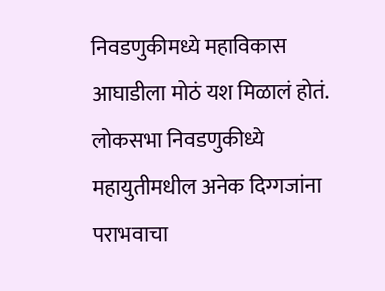निवडणुकीमध्ये महाविकास आघाडीला मोठं यश मिळालं होतं.  लोकसभा निवडणुकीध्ये महायुतीमधील अनेक दिग्गजांना पराभवाचा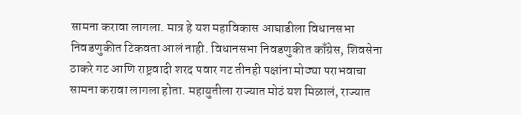सामना करावा लागला. मात्र हे यश महाविकास आघाडीला विधानसभा निवडणुकीत टिकवता आलं नाही. विधानसभा निवडणुकीत काँग्रेस, शिवसेना ठाकरे गट आणि राष्ट्रवादी शरद पवार गट तीनही पक्षांना मोठ्या पराभवाचा सामना करावा लागला होता. महायुतीला राज्यात मोठं यश मिळालं, राज्यात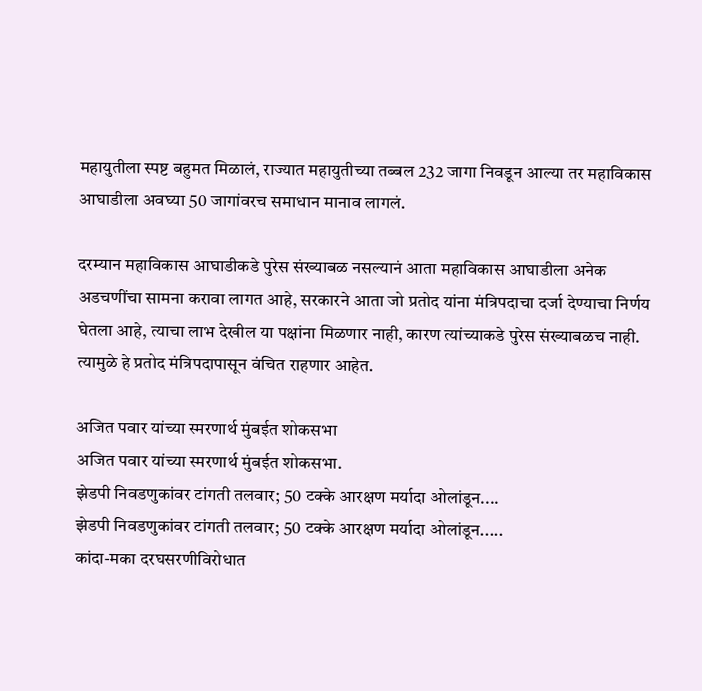महायुतीला स्पष्ट बहुमत मिळालं, राज्यात महायुतीच्या तब्बल 232 जागा निवडून आल्या तर महाविकास आघाडीला अवघ्या 50 जागांवरच समाधान मानाव लागलं.

दरम्यान महाविकास आघाडीकडे पुरेस संख्याबळ नसल्यानं आता महाविकास आघाडीला अनेक अडचणींचा सामना करावा लागत आहे, सरकारने आता जो प्रतोद यांना मंत्रिपदाचा दर्जा देण्याचा निर्णय घेतला आहे, त्याचा लाभ देखील या पक्षांना मिळणार नाही, कारण त्यांच्याकडे पुरेस संख्याबळच नाही. त्यामुळे हे प्रतोद मंत्रिपदापासून वंचित राहणार आहेत.

अजित पवार यांच्या स्मरणार्थ मुंबईत शोकसभा
अजित पवार यांच्या स्मरणार्थ मुंबईत शोकसभा.
झेडपी निवडणुकांवर टांगती तलवार; 50 टक्के आरक्षण मर्यादा ओलांडून....
झेडपी निवडणुकांवर टांगती तलवार; 50 टक्के आरक्षण मर्यादा ओलांडून.....
कांदा-मका दरघसरणीविरोधात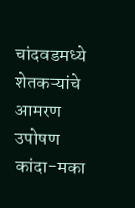चांदवडमध्ये शेतकऱ्यांचे आमरण उपोषण
कांदा-मका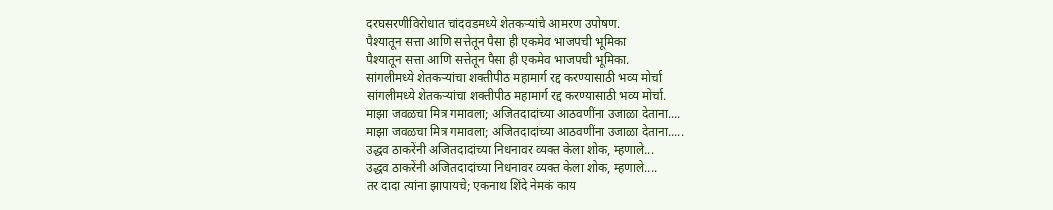दरघसरणीविरोधात चांदवडमध्ये शेतकऱ्यांचे आमरण उपोषण.
पैश्यातून सत्ता आणि सत्तेतून पैसा ही एकमेव भाजपची भूमिका
पैश्यातून सत्ता आणि सत्तेतून पैसा ही एकमेव भाजपची भूमिका.
सांगलीमध्ये शेतकऱ्यांचा शक्तीपीठ महामार्ग रद्द करण्यासाठी भव्य मोर्चा
सांगलीमध्ये शेतकऱ्यांचा शक्तीपीठ महामार्ग रद्द करण्यासाठी भव्य मोर्चा.
माझा जवळचा मित्र गमावला; अजितदादांच्या आठवणींना उजाळा देताना....
माझा जवळचा मित्र गमावला; अजितदादांच्या आठवणींना उजाळा देताना.....
उद्धव ठाकरेंनी अजितदादांच्या निधनावर व्यक्त केला शोक, म्हणाले...
उद्धव ठाकरेंनी अजितदादांच्या निधनावर व्यक्त केला शोक, म्हणाले....
तर दादा त्यांना झापायचे; एकनाथ शिंदे नेमकं काय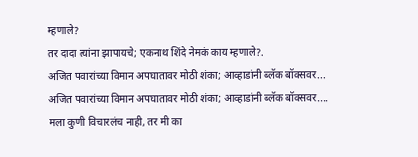म्हणाले?
तर दादा त्यांना झापायचे; एकनाथ शिंदे नेमकं काय म्हणाले?.
अजित पवारांच्या विमान अपघातावर मोठी शंका; आव्हाडांनी ब्लॅक बॉक्सवर...
अजित पवारांच्या विमान अपघातावर मोठी शंका; आव्हाडांनी ब्लॅक बॉक्सवर....
मला कुणी विचारलंच नाही, तर मी का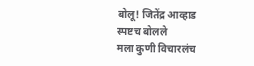बोलू! जितेंद्र आव्हाड स्पष्टच बोलले
मला कुणी विचारलंच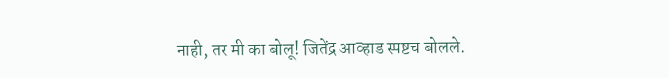नाही, तर मी का बोलू! जितेंद्र आव्हाड स्पष्टच बोलले.